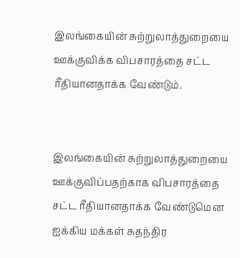இலங்கையின் சுற்றுலாத்துறையை ஊக்குவிக்க விபசாரத்தை சட்ட ரீதியானதாக்க வேண்டும்.


இலங்கையின் சுற்றுலாத்துறையை ஊக்குவிப்பதற்காக விபசாரத்தை சட்ட ரீதியானதாக்க வேண்டுமென ஐக்கிய மக்கள் சுதந்திர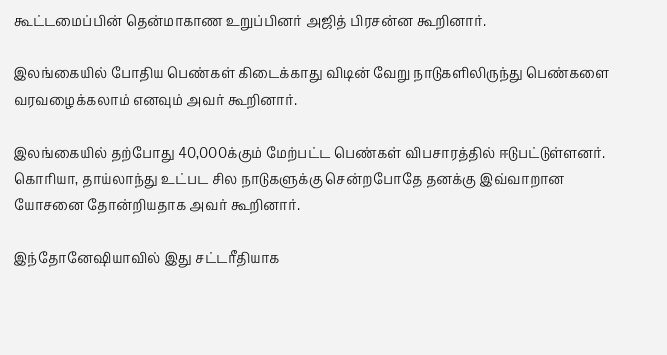கூட்டமைப்பின் தென்மாகாண உறுப்பினர் அஜித் பிரசன்ன கூறினார்.

இலங்கையில் போதிய பெண்கள் கிடைக்காது விடின் வேறு நாடுகளிலிருந்து பெண்களை வரவழைக்கலாம் எனவும் அவர் கூறினார்.

இலங்கையில் தற்போது 40,000க்கும் மேற்பட்ட பெண்கள் விபசாரத்தில் ஈடுபட்டுள்ளனர்.  கொரியா, தாய்லாந்து உட்பட சில நாடுகளுக்கு சென்றபோதே தனக்கு இவ்வாறான யோசனை தோன்றியதாக அவர் கூறினார்.

இந்தோனேஷியாவில் இது சட்டரீதியாக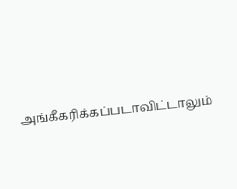அங்கீகரிக்கப்படாவிட்டாலும்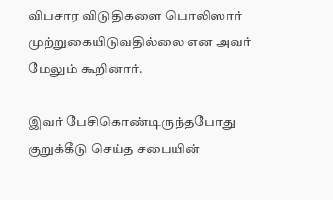விபசார விடுதிகளை பொலிஸார் முற்றுகையிடுவதில்லை என அவர் மேலும் கூறினார்.

இவர் பேசிகொண்டிருந்தபோது குறுக்கீடு செய்த சபையின்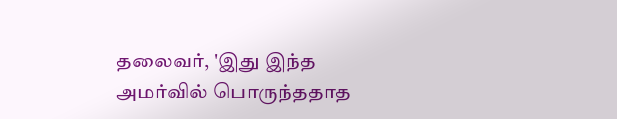தலைவர், 'இது இந்த அமர்வில் பொருந்ததாத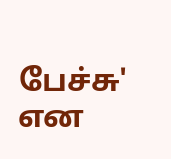பேச்சு' என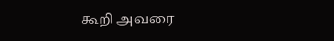கூறி அவரை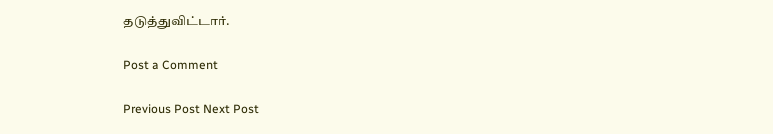தடுத்துவிட்டார்.

Post a Comment

Previous Post Next Post